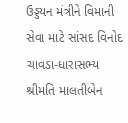ઉડ્ડયન મંત્રીને વિમાની સેવા માટે સાંસદ વિનોદ ચાવડા-ધારાસભ્ય શ્રીમતિ માલતીબેન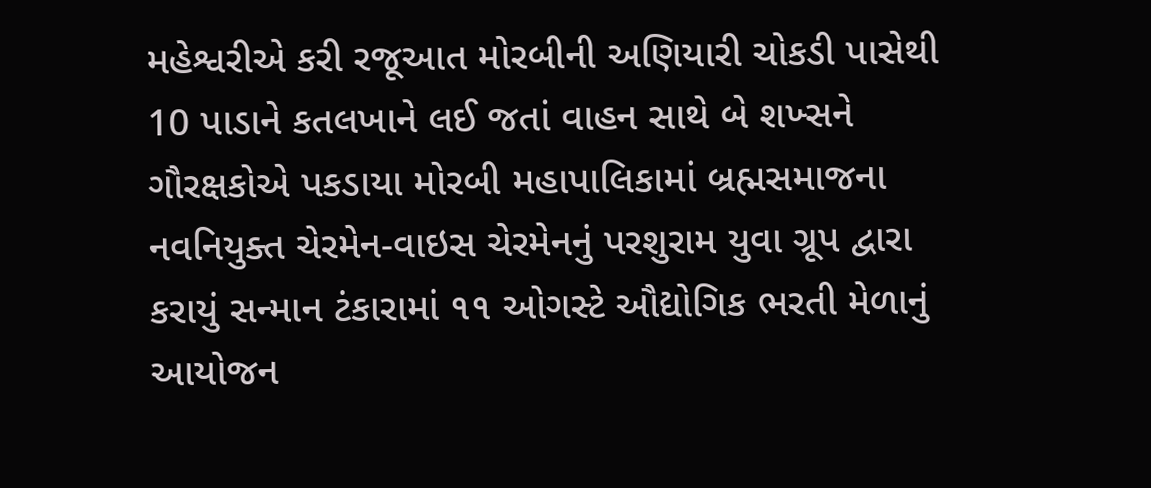મહેશ્વરીએ કરી રજૂઆત મોરબીની અણિયારી ચોકડી પાસેથી 10 પાડાને કતલખાને લઈ જતાં વાહન સાથે બે શખ્સને ગૌરક્ષકોએ પકડાયા મોરબી મહાપાલિકામાં બ્રહ્મસમાજના નવનિયુક્ત ચેરમેન-વાઇસ ચેરમેનનું પરશુરામ યુવા ગ્રૂપ દ્વારા કરાયું સન્માન ટંકારામાં ૧૧ ઓગસ્ટે ઔદ્યોગિક ભરતી મેળાનું આયોજન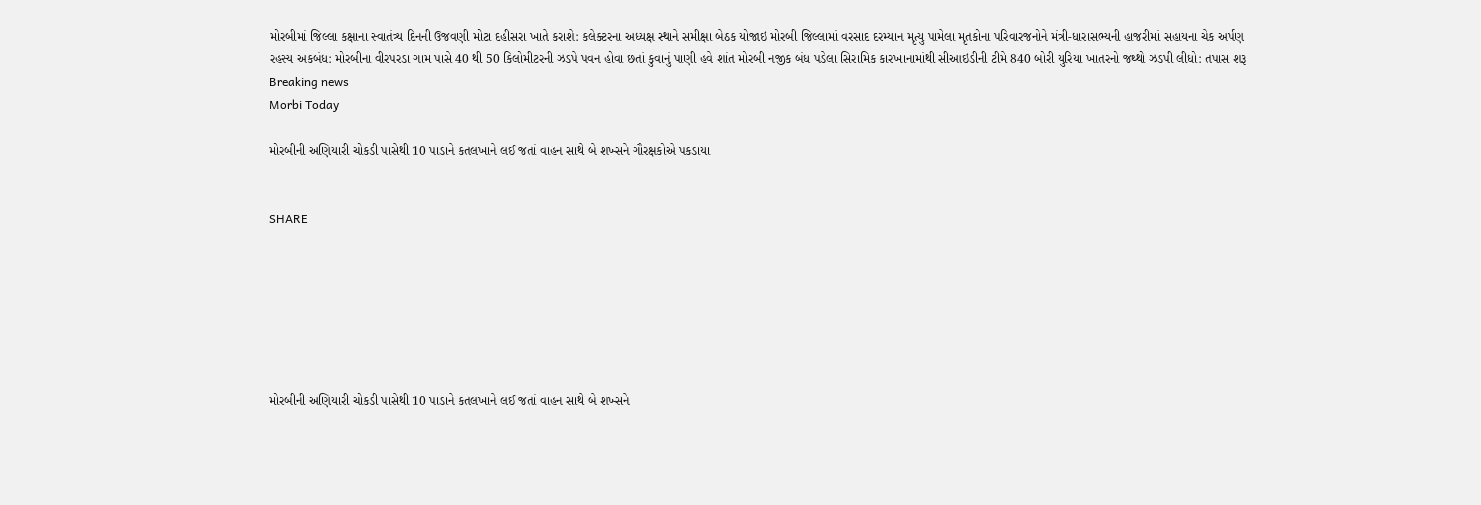મોરબીમાં જિલ્લા કક્ષાના સ્વાતંત્ર્ય દિનની ઉજવણી મોટા દહીસરા ખાતે કરાશે: કલેક્ટરના અધ્યક્ષ સ્થાને સમીક્ષા બેઠક યોજાઇ મોરબી જિલ્લામાં વરસાદ દરમ્યાન મૃત્યુ પામેલા મૃતકોના પરિવારજનોને મંત્રી-ધારાસભ્યની હાજરીમાં સહાયના ચેક અર્પણ રહસ્ય અકબંધ: મોરબીના વીરપરડા ગામ પાસે 40 થી 50 કિલોમીટરની ઝડપે પવન હોવા છતાં કુવાનું પાણી હવે શાંત મોરબી નજીક બંધ પડેલા સિરામિક કારખાનામાંથી સીઆઇડીની ટીમે 840 બોરી યુરિયા ખાતરનો જથ્થો ઝડપી લીધો: તપાસ શરૂ
Breaking news
Morbi Today

મોરબીની અણિયારી ચોકડી પાસેથી 10 પાડાને કતલખાને લઈ જતાં વાહન સાથે બે શખ્સને ગૌરક્ષકોએ પકડાયા


SHARE







મોરબીની અણિયારી ચોકડી પાસેથી 10 પાડાને કતલખાને લઈ જતાં વાહન સાથે બે શખ્સને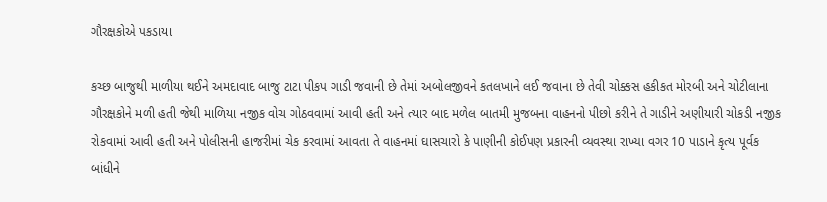ગૌરક્ષકોએ પકડાયા

કચ્છ બાજુથી માળીયા થઈને અમદાવાદ બાજુ ટાટા પીકપ ગાડી જવાની છે તેમાં અબોલજીવને કતલખાને લઈ જવાના છે તેવી ચોક્કસ હકીકત મોરબી અને ચોટીલાના ગૌરક્ષકોને મળી હતી જેથી માળિયા નજીક વોચ ગોઠવવામાં આવી હતી અને ત્યાર બાદ મળેલ બાતમી મુજબના વાહનનો પીછો કરીને તે ગાડીને અણીયારી ચોકડી નજીક રોકવામાં આવી હતી અને પોલીસની હાજરીમાં ચેક કરવામાં આવતા તે વાહનમાં ઘાસચારો કે પાણીની કોઈપણ પ્રકારની વ્યવસ્થા રાખ્યા વગર 10 પાડાને કૃત્ય પૂર્વક બાંધીને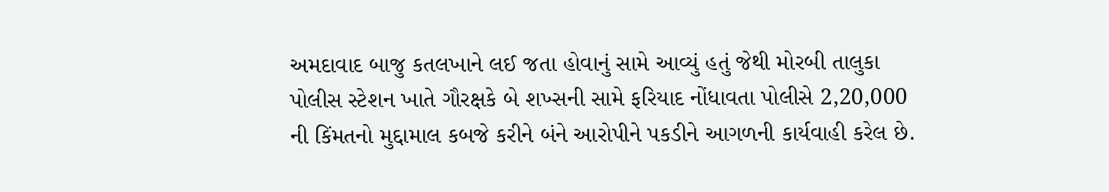અમદાવાદ બાજુ કતલખાને લઈ જતા હોવાનું સામે આવ્યું હતું જેથી મોરબી તાલુકા પોલીસ સ્ટેશન ખાતે ગૌરક્ષકે બે શખ્સની સામે ફરિયાદ નોંધાવતા પોલીસે 2,20,000 ની કિંમતનો મુદ્દામાલ કબજે કરીને બંને આરોપીને પકડીને આગળની કાર્યવાહી કરેલ છે.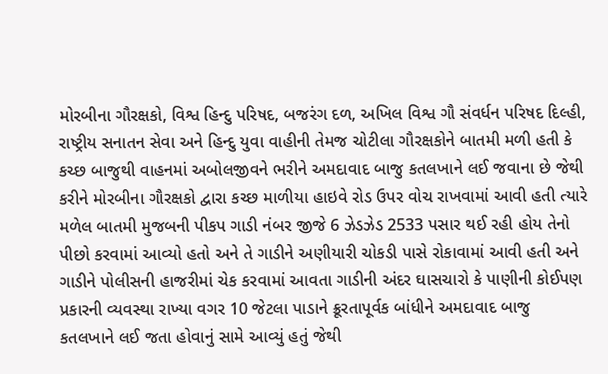મોરબીના ગૌરક્ષકો, વિશ્વ હિન્દુ પરિષદ, બજરંગ દળ, અખિલ વિશ્વ ગૌ સંવર્ધન પરિષદ દિલ્હી, રાષ્ટ્રીય સનાતન સેવા અને હિન્દુ યુવા વાહીની તેમજ ચોટીલા ગૌરક્ષકોને બાતમી મળી હતી કે કચ્છ બાજુથી વાહનમાં અબોલજીવને ભરીને અમદાવાદ બાજુ કતલખાને લઈ જવાના છે જેથી કરીને મોરબીના ગૌરક્ષકો દ્વારા કચ્છ માળીયા હાઇવે રોડ ઉપર વોચ રાખવામાં આવી હતી ત્યારે મળેલ બાતમી મુજબની પીકપ ગાડી નંબર જીજે 6 ઝેડઝેડ 2533 પસાર થઈ રહી હોય તેનો પીછો કરવામાં આવ્યો હતો અને તે ગાડીને અણીયારી ચોકડી પાસે રોકાવામાં આવી હતી અને ગાડીને પોલીસની હાજરીમાં ચેક કરવામાં આવતા ગાડીની અંદર ઘાસચારો કે પાણીની કોઈપણ પ્રકારની વ્યવસ્થા રાખ્યા વગર 10 જેટલા પાડાને ક્રૂરતાપૂર્વક બાંધીને અમદાવાદ બાજુ કતલખાને લઈ જતા હોવાનું સામે આવ્યું હતું જેથી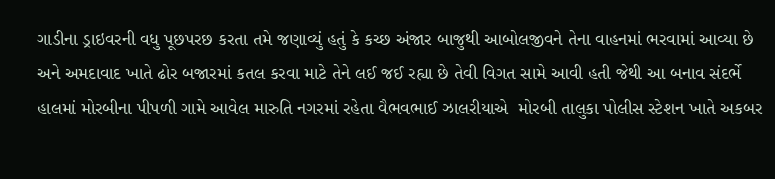ગાડીના ડ્રાઇવરની વધુ પૂછપરછ કરતા તમે જણાવ્યું હતું કે કચ્છ અંજાર બાજુથી આબોલજીવને તેના વાહનમાં ભરવામાં આવ્યા છે અને અમદાવાદ ખાતે ઢોર બજારમાં કતલ કરવા માટે તેને લઈ જઈ રહ્યા છે તેવી વિગત સામે આવી હતી જેથી આ બનાવ સંદર્ભે હાલમાં મોરબીના પીપળી ગામે આવેલ મારુતિ નગરમાં રહેતા વૈભવભાઈ ઝાલરીયાએ  મોરબી તાલુકા પોલીસ સ્ટેશન ખાતે અકબર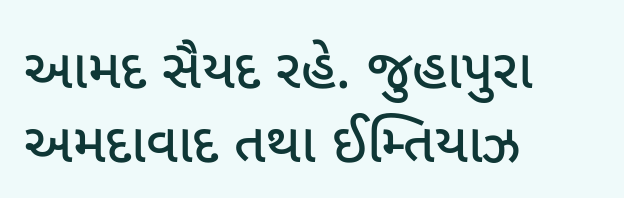આમદ સૈયદ રહે. જુહાપુરા અમદાવાદ તથા ઈમ્તિયાઝ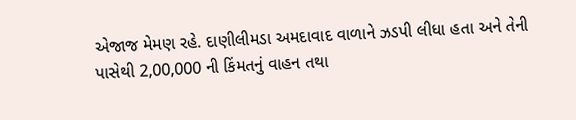એજાજ મેમણ રહે. દાણીલીમડા અમદાવાદ વાળાને ઝડપી લીધા હતા અને તેની પાસેથી 2,00,000 ની કિંમતનું વાહન તથા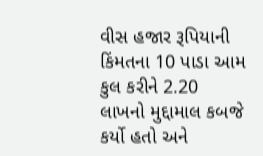વીસ હજાર રૂપિયાની કિંમતના 10 પાડા આમ કુલ કરીને 2.20 લાખનો મુદ્દામાલ કબજે કર્યો હતો અને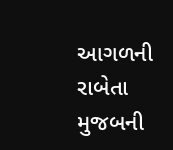આગળની રાબેતા મુજબની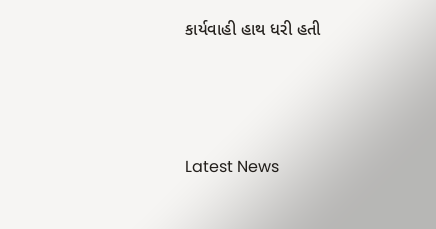કાર્યવાહી હાથ ધરી હતી






Latest News